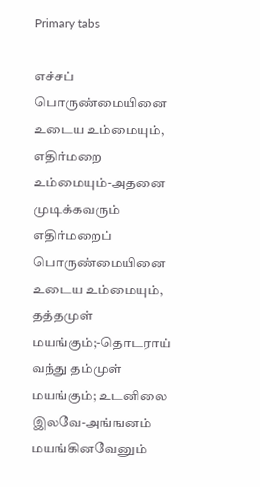Primary tabs

எச்சப் பொருண்மையினை உடைய உம்மையும், எதிர்மறை
உம்மையும்-அதனை முடிக்கவரும் எதிர்மறைப் பொருண்மையினை
உடைய உம்மையும், தத்தமுள் மயங்கும்;-தொடராய் வந்து தம்முள்
மயங்கும்; உடனிலை இலவே-அங்ஙனம் மயங்கினவேனும்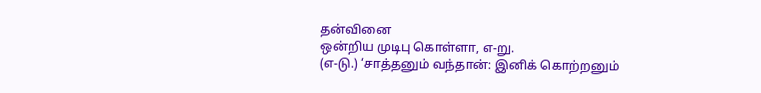தன்வினை
ஒன்றிய முடிபு கொள்ளா, எ-று.
(எ-டு.) ‘சாத்தனும் வந்தான்: இனிக் கொற்றனும்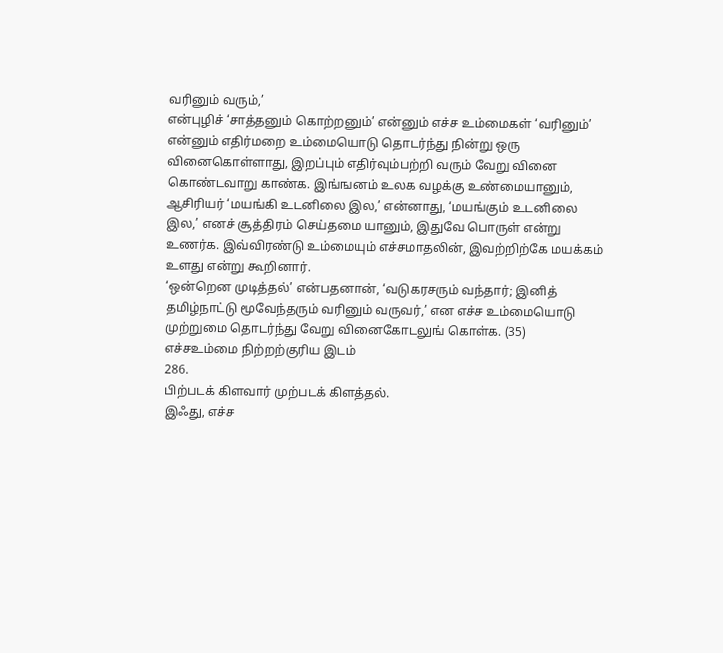வரினும் வரும்,’
என்புழிச் ‘சாத்தனும் கொற்றனும்’ என்னும் எச்ச உம்மைகள் ‘வரினும்’
என்னும் எதிர்மறை உம்மையொடு தொடர்ந்து நின்று ஒரு
வினைகொள்ளாது, இறப்பும் எதிர்வும்பற்றி வரும் வேறு வினை
கொண்டவாறு காண்க. இங்ஙனம் உலக வழக்கு உண்மையானும்,
ஆசிரியர் ‘மயங்கி உடனிலை இல,’ என்னாது, ‘மயங்கும் உடனிலை
இல,’ எனச் சூத்திரம் செய்தமை யானும், இதுவே பொருள் என்று
உணர்க. இவ்விரண்டு உம்மையும் எச்சமாதலின், இவற்றிற்கே மயக்கம்
உளது என்று கூறினார்.
‘ஒன்றென முடித்தல்’ என்பதனான், ‘வடுகரசரும் வந்தார்; இனித்
தமிழ்நாட்டு மூவேந்தரும் வரினும் வருவர்,’ என எச்ச உம்மையொடு
முற்றுமை தொடர்ந்து வேறு வினைகோடலுங் கொள்க. (35)
எச்சஉம்மை நிற்றற்குரிய இடம்
286.
பிற்படக் கிளவார் முற்படக் கிளத்தல்.
இஃது, எச்ச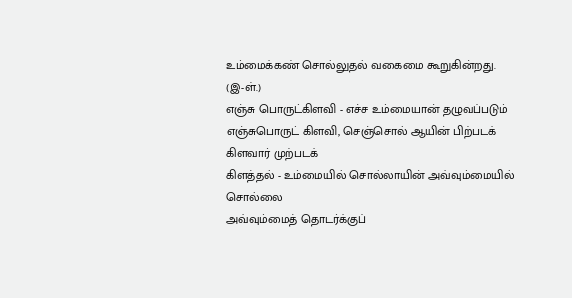உம்மைக்கண் சொல்லுதல் வகைமை கூறுகின்றது.
(இ-ள்.)
எஞ்சு பொருட்கிளவி - எச்ச உம்மையான் தழுவப்படும்
எஞ்சுபொருட் கிளவி, செஞ்சொல் ஆயின் பிற்படக் கிளவார் முற்படக்
கிளத்தல் - உம்மையில் சொல்லாயின் அவ்வும்மையில் சொல்லை
அவ்வும்மைத் தொடர்க்குப்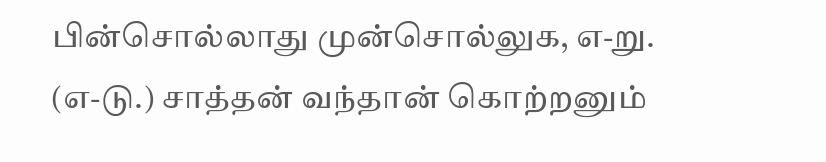பின்சொல்லாது முன்சொல்லுக, எ-று.
(எ-டு.) சாத்தன் வந்தான் கொற்றனும்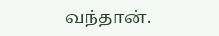வந்தான்.